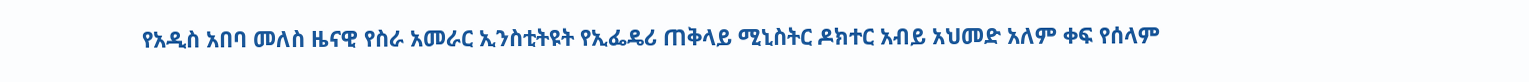የአዲስ አበባ መለስ ዜናዊ የስራ አመራር ኢንስቲትዩት የኢፌዴሪ ጠቅላይ ሚኒስትር ዶክተር አብይ አህመድ አለም ቀፍ የሰላም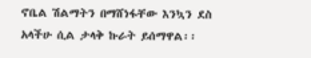ኖቤል ሽልማትን በማሸነፋቸው እንኳን ደስ አላችሁ ሲል ታላቅ ኩራት ይሰማዋል፡፡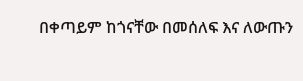በቀጣይም ከጎናቸው በመሰለፍ እና ለውጡን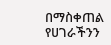በማስቀጠል የሀገራችንን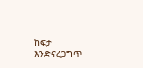ከፍታ እንድናረጋግጥ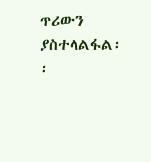ጥሪውን ያስተላልፋል፡፡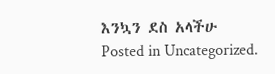እንኳን ደስ አላችሁ
Posted in Uncategorized.